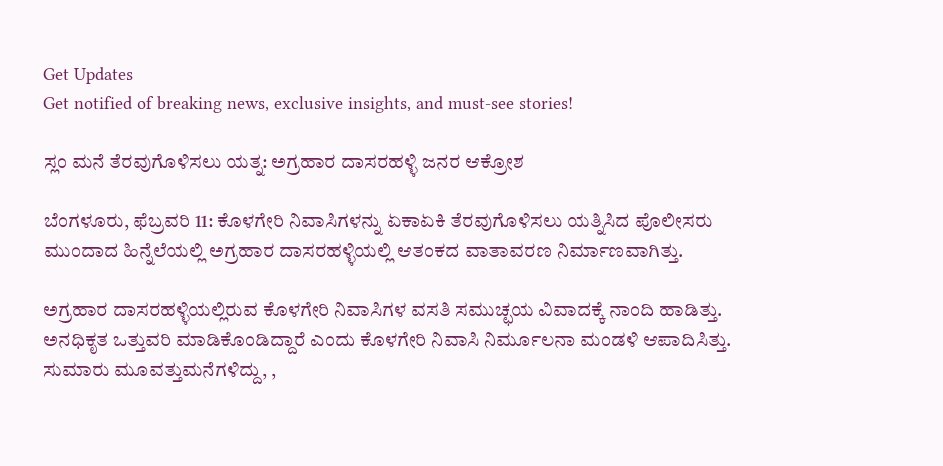Get Updates
Get notified of breaking news, exclusive insights, and must-see stories!

ಸ್ಲಂ ಮನೆ ತೆರವುಗೊಳಿಸಲು ಯತ್ನ: ಅಗ್ರಹಾರ ದಾಸರಹಳ್ಳಿ ಜನರ ಆಕ್ರೋಶ

ಬೆಂಗಳೂರು, ಫೆಬ್ರವರಿ 11: ಕೊಳಗೇರಿ ನಿವಾಸಿಗಳನ್ನು ಏಕಾಏಕಿ ತೆರವುಗೊಳಿಸಲು ಯತ್ನಿಸಿದ ಪೊಲೀಸರು ಮುಂದಾದ ಹಿನ್ನೆಲೆಯಲ್ಲಿ ಅಗ್ರಹಾರ ದಾಸರಹಳ್ಳಿಯಲ್ಲಿ ಆತಂಕದ ವಾತಾವರಣ ನಿರ್ಮಾಣವಾಗಿತ್ತು.

ಅಗ್ರಹಾರ ದಾಸರಹಳ್ಳಿಯಲ್ಲಿರುವ ಕೊಳಗೇರಿ ನಿವಾಸಿಗಳ ವಸತಿ ಸಮುಚ್ಛಯ ವಿವಾದಕ್ಕೆ ನಾಂದಿ ಹಾಡಿತ್ತು. ಅನಧಿಕೃತ ಒತ್ತುವರಿ ಮಾಡಿಕೊಂಡಿದ್ದಾರೆ ಎಂದು ಕೊಳಗೇರಿ ನಿವಾಸಿ ನಿರ್ಮೂಲನಾ ಮಂಡಳಿ ಆಪಾದಿಸಿತ್ತು. ಸುಮಾರು ಮೂವತ್ತುಮನೆಗಳಿದ್ದು, ,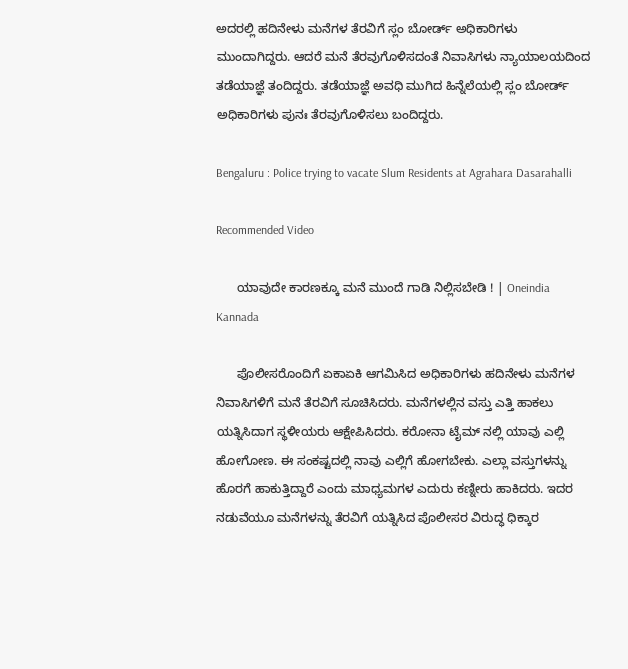ಅದರಲ್ಲಿ ಹದಿನೇಳು ಮನೆಗಳ ತೆರವಿಗೆ ಸ್ಲಂ ಬೋರ್ಡ್ ಅಧಿಕಾರಿಗಳು ಮುಂದಾಗಿದ್ದರು. ಆದರೆ ಮನೆ ತೆರವುಗೊಳಿಸದಂತೆ ನಿವಾಸಿಗಳು ನ್ಯಾಯಾಲಯದಿಂದ ತಡೆಯಾಜ್ಞೆ ತಂದಿದ್ದರು. ತಡೆಯಾಜ್ಞೆ ಅವಧಿ ಮುಗಿದ ಹಿನ್ನೆಲೆಯಲ್ಲಿ ಸ್ಲಂ ಬೋರ್ಡ್ ಅಧಿಕಾರಿಗಳು ಪುನಃ ತೆರವುಗೊಳಿಸಲು ಬಂದಿದ್ದರು.

Bengaluru : Police trying to vacate Slum Residents at Agrahara Dasarahalli

Recommended Video

      ಯಾವುದೇ ಕಾರಣಕ್ಕೂ ಮನೆ ಮುಂದೆ ಗಾಡಿ ನಿಲ್ಲಿಸಬೇಡಿ ! | Oneindia Kannada

      ಪೊಲೀಸರೊಂದಿಗೆ ಏಕಾಏಕಿ ಆಗಮಿಸಿದ ಅಧಿಕಾರಿಗಳು ಹದಿನೇಳು ಮನೆಗಳ ನಿವಾಸಿಗಳಿಗೆ ಮನೆ ತೆರವಿಗೆ ಸೂಚಿಸಿದರು. ಮನೆಗಳಲ್ಲಿನ ವಸ್ತು ಎತ್ತಿ ಹಾಕಲು ಯತ್ನಿಸಿದಾಗ ಸ್ಥಳೀಯರು ಆಕ್ಷೇಪಿಸಿದರು. ಕರೋನಾ ಟೈಮ್ ನಲ್ಲಿ ಯಾವು ಎಲ್ಲಿ ಹೋಗೋಣ. ಈ ಸಂಕಷ್ಟದಲ್ಲಿ ನಾವು ಎಲ್ಲಿಗೆ ಹೋಗಬೇಕು. ಎಲ್ಲಾ ವಸ್ತುಗಳನ್ನು ಹೊರಗೆ ಹಾಕುತ್ತಿದ್ದಾರೆ ಎಂದು ಮಾಧ್ಯಮಗಳ ಎದುರು ಕಣ್ನೀರು ಹಾಕಿದರು. ಇದರ ನಡುವೆಯೂ ಮನೆಗಳನ್ನು ತೆರವಿಗೆ ಯತ್ನಿಸಿದ ಪೊಲೀಸರ ವಿರುದ್ಧ ಧಿಕ್ಕಾರ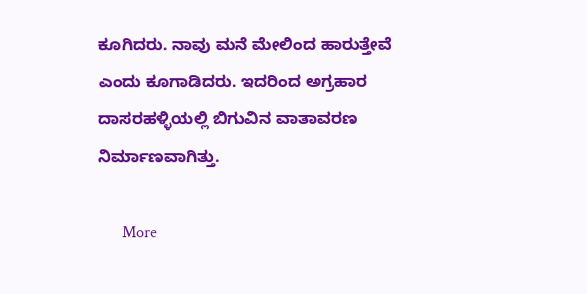ಕೂಗಿದರು. ನಾವು ಮನೆ ಮೇಲಿಂದ ಹಾರುತ್ತೇವೆ ಎಂದು ಕೂಗಾಡಿದರು. ಇದರಿಂದ ಅಗ್ರಹಾರ ದಾಸರಹಳ್ಳಿಯಲ್ಲಿ ಬಿಗುವಿನ ವಾತಾವರಣ ನಿರ್ಮಾಣವಾಗಿತ್ತು.

      More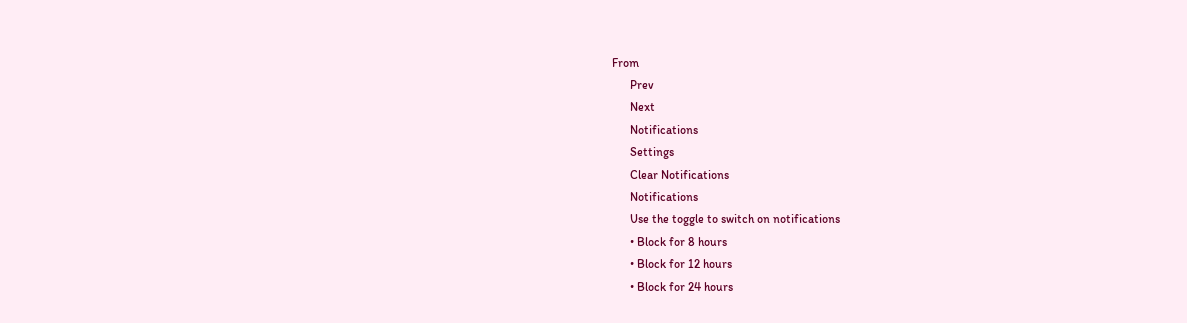From
      Prev
      Next
      Notifications
      Settings
      Clear Notifications
      Notifications
      Use the toggle to switch on notifications
      • Block for 8 hours
      • Block for 12 hours
      • Block for 24 hours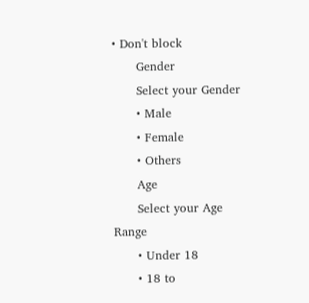• Don't block
      Gender
      Select your Gender
      • Male
      • Female
      • Others
      Age
      Select your Age Range
      • Under 18
      • 18 to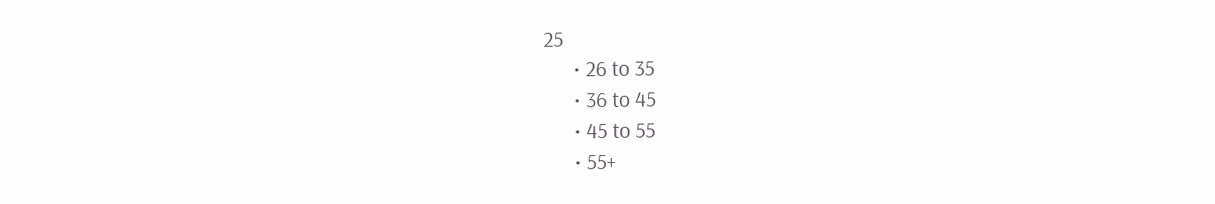25
      • 26 to 35
      • 36 to 45
      • 45 to 55
      • 55+